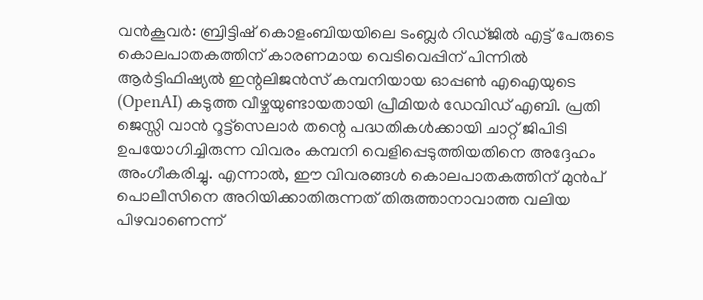വൻകൂവർ: ബ്രിട്ടിഷ് കൊളംബിയയിലെ ടംബ്ലർ റിഡ്ജിൽ എട്ട് പേരുടെ കൊലപാതകത്തിന് കാരണമായ വെടിവെപ്പിന് പിന്നിൽ ആർട്ടിഫിഷ്യൽ ഇന്റലിജൻസ് കമ്പനിയായ ഓപ്പൺ എഐയുടെ (OpenAI) കടുത്ത വീഴ്ചയുണ്ടായതായി പ്രീമിയർ ഡേവിഡ് എബി. പ്രതി ജെസ്സി വാൻ റൂട്ട്സെലാർ തന്റെ പദ്ധതികൾക്കായി ചാറ്റ് ജിപിടി ഉപയോഗിച്ചിരുന്ന വിവരം കമ്പനി വെളിപ്പെടുത്തിയതിനെ അദ്ദേഹം അംഗീകരിച്ചു. എന്നാൽ, ഈ വിവരങ്ങൾ കൊലപാതകത്തിന് മുൻപ് പൊലീസിനെ അറിയിക്കാതിരുന്നത് തിരുത്താനാവാത്ത വലിയ പിഴവാണെന്ന്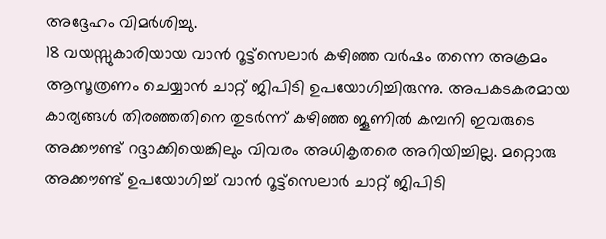അദ്ദേഹം വിമർശിച്ചു.
18 വയസ്സുകാരിയായ വാൻ റൂട്ട്സെലാർ കഴിഞ്ഞ വർഷം തന്നെ അക്രമം ആസൂത്രണം ചെയ്യാൻ ചാറ്റ് ജിപിടി ഉപയോഗിച്ചിരുന്നു. അപകടകരമായ കാര്യങ്ങൾ തിരഞ്ഞതിനെ തുടർന്ന് കഴിഞ്ഞ ജൂണിൽ കമ്പനി ഇവരുടെ അക്കൗണ്ട് റദ്ദാക്കിയെങ്കിലും വിവരം അധികൃതരെ അറിയിച്ചില്ല. മറ്റൊരു അക്കൗണ്ട് ഉപയോഗിച്ച് വാൻ റൂട്ട്സെലാർ ചാറ്റ് ജിപിടി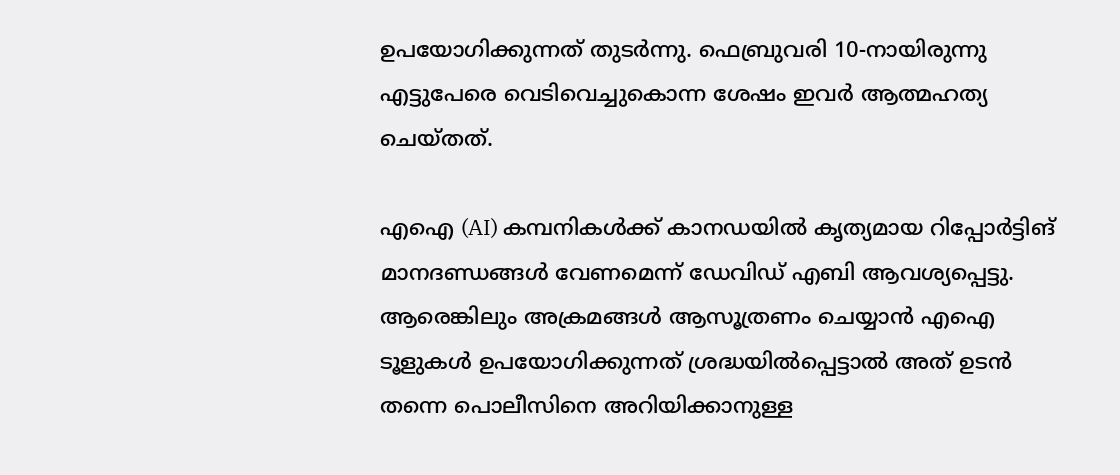ഉപയോഗിക്കുന്നത് തുടർന്നു. ഫെബ്രുവരി 10-നായിരുന്നു എട്ടുപേരെ വെടിവെച്ചുകൊന്ന ശേഷം ഇവർ ആത്മഹത്യ ചെയ്തത്.

എഐ (AI) കമ്പനികൾക്ക് കാനഡയിൽ കൃത്യമായ റിപ്പോർട്ടിങ് മാനദണ്ഡങ്ങൾ വേണമെന്ന് ഡേവിഡ് എബി ആവശ്യപ്പെട്ടു. ആരെങ്കിലും അക്രമങ്ങൾ ആസൂത്രണം ചെയ്യാൻ എഐ ടൂളുകൾ ഉപയോഗിക്കുന്നത് ശ്രദ്ധയിൽപ്പെട്ടാൽ അത് ഉടൻ തന്നെ പൊലീസിനെ അറിയിക്കാനുള്ള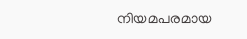നിയമപരമായ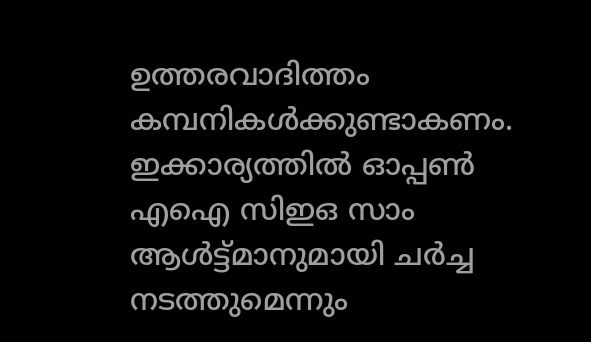ഉത്തരവാദിത്തം കമ്പനികൾക്കുണ്ടാകണം. ഇക്കാര്യത്തിൽ ഓപ്പൺ എഐ സിഇഒ സാം ആൾട്ട്മാനുമായി ചർച്ച നടത്തുമെന്നും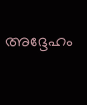അദ്ദേഹം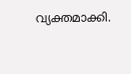വ്യക്തമാക്കി.